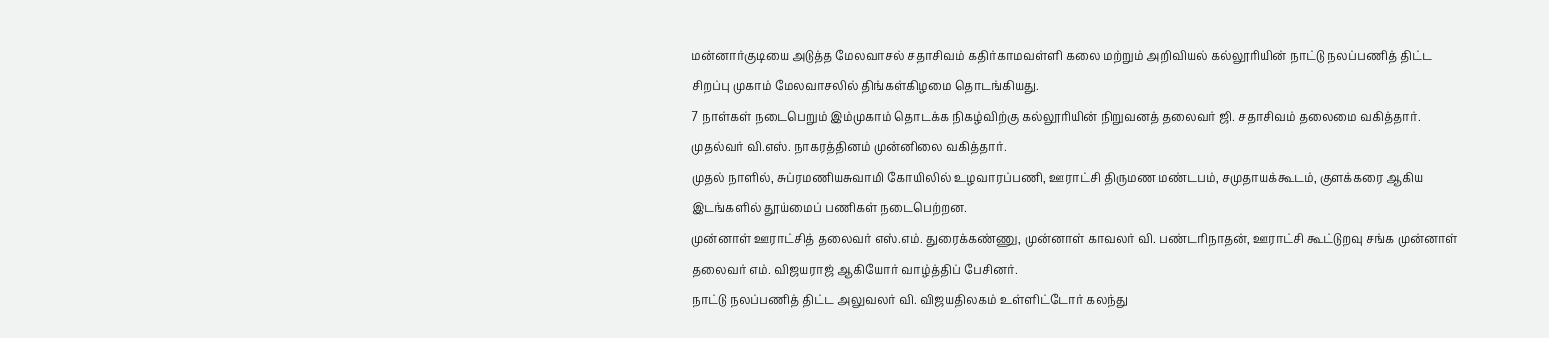மன்னார்குடியை அடுத்த மேலவாசல் சதாசிவம் கதிர்காமவள்ளி கலை மற்றும் அறிவியல் கல்லூரியின் நாட்டு நலப்பணித் திட்ட சிறப்பு முகாம் மேலவாசலில் திங்கள்கிழமை தொடங்கியது.
7 நாள்கள் நடைபெறும் இம்முகாம் தொடக்க நிகழ்விற்கு கல்லூரியின் நிறுவனத் தலைவர் ஜி. சதாசிவம் தலைமை வகித்தார். முதல்வர் வி.எஸ். நாகரத்தினம் முன்னிலை வகித்தார்.
முதல் நாளில், சுப்ரமணியசுவாமி கோயிலில் உழவாரப்பணி, ஊராட்சி திருமண மண்டபம், சமுதாயக்கூடம், குளக்கரை ஆகிய இடங்களில் தூய்மைப் பணிகள் நடைபெற்றன.
முன்னாள் ஊராட்சித் தலைவர் எஸ்.எம். துரைக்கண்ணு, முன்னாள் காவலர் வி. பண்டரிநாதன், ஊராட்சி கூட்டுறவு சங்க முன்னாள் தலைவர் எம். விஜயராஜ் ஆகியோர் வாழ்த்திப் பேசினர்.
நாட்டு நலப்பணித் திட்ட அலுவலர் வி. விஜயதிலகம் உள்ளிட்டோர் கலந்து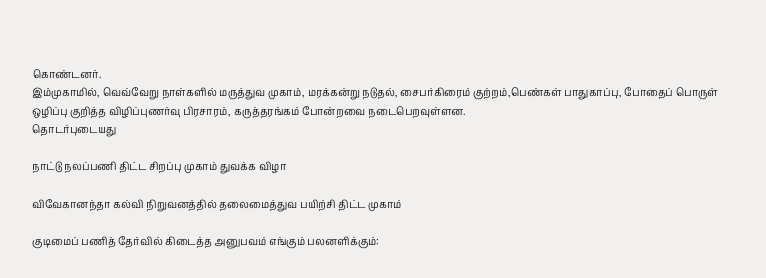கொண்டனர்.
இம்முகாமில், வெவ்வேறு நாள்களில் மருத்துவ முகாம், மரக்கன்று நடுதல், சைபர்கிரைம் குற்றம்,பெண்கள் பாதுகாப்பு, போதைப் பொருள் ஒழிப்பு குறித்த விழிப்புணர்வு பிரசாரம், கருத்தரங்கம் போன்றவை நடைபெறவுள்ளன.
தொடர்புடையது

நாட்டு நலப்பணி திட்ட சிறப்பு முகாம் துவக்க விழா

விவேகானந்தா கல்வி நிறுவனத்தில் தலைமைத்துவ பயிற்சி திட்ட முகாம்

குடிமைப் பணித் தேர்வில் கிடைத்த அனுபவம் எங்கும் பலனளிக்கும்: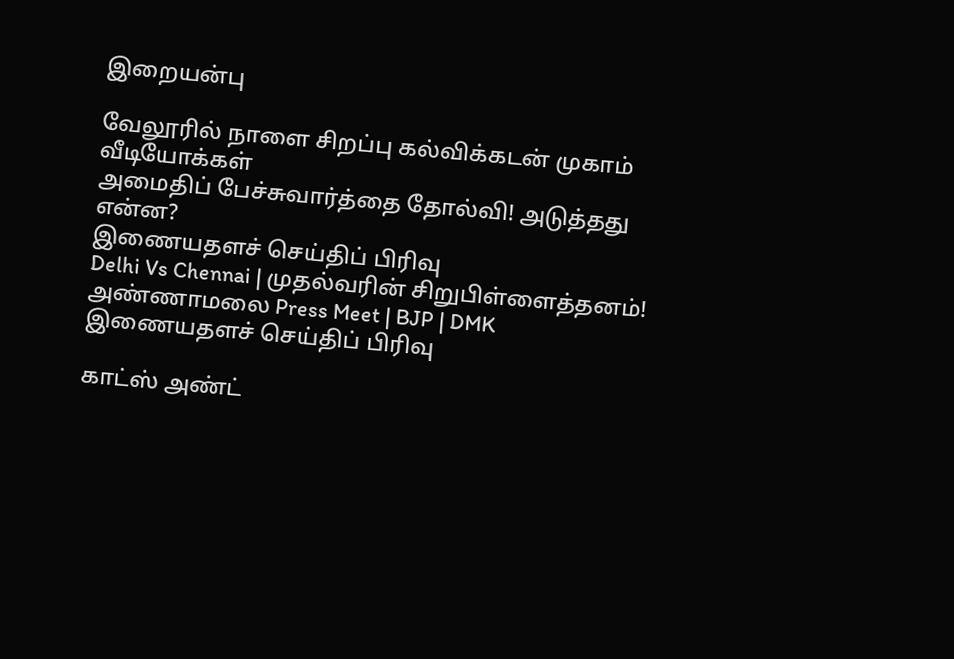இறையன்பு

வேலூரில் நாளை சிறப்பு கல்விக்கடன் முகாம்
வீடியோக்கள்
அமைதிப் பேச்சுவார்த்தை தோல்வி! அடுத்தது என்ன?
இணையதளச் செய்திப் பிரிவு
Delhi Vs Chennai | முதல்வரின் சிறுபிள்ளைத்தனம்! அண்ணாமலை Press Meet | BJP | DMK
இணையதளச் செய்திப் பிரிவு

காட்ஸ் அண்ட்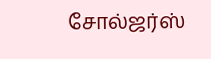சோல்ஜர்ஸ்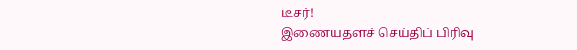டீசர்!
இணையதளச் செய்திப் பிரிவு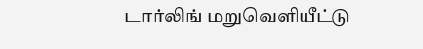டார்லிங் மறுவெளியீட்டு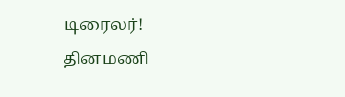டிரைலர்!
தினமணி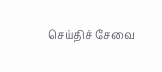செய்திச் சேவை